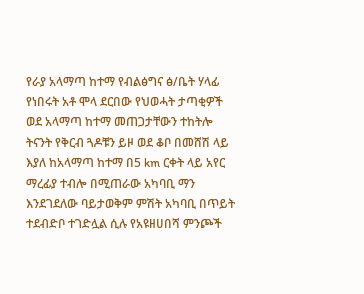የራያ አላማጣ ከተማ የብልፅግና ፅ/ቤት ሃላፊ የነበሩት አቶ ሞላ ደርበው የህወሓት ታጣቂዎች ወደ አላማጣ ከተማ መጠጋታቸውን ተከትሎ ትናንት የቅርብ ጓዶቹን ይዞ ወደ ቆቦ በመሸሽ ላይ እያለ ከአላማጣ ከተማ በ5 km ርቀት ላይ አየር ማረፊያ ተብሎ በሚጠራው አካባቢ ማን እንደገደለው ባይታወቅም ምሽት አካባቢ በጥይት ተደብድቦ ተገድሏል ሲሉ የአዩዘሀበሻ ምንጮች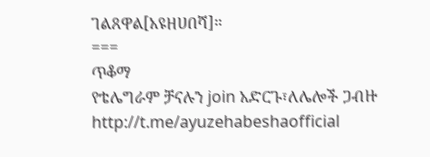ገልጸዋል[አዩዘሀበሻ]።
===
ጥቆማ
የቴሌግራም ቻናሉን join አድርጉ፣ለሌሎች ጋብዙ
http://t.me/ayuzehabeshaofficial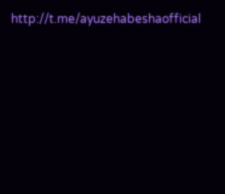http://t.me/ayuzehabeshaofficial